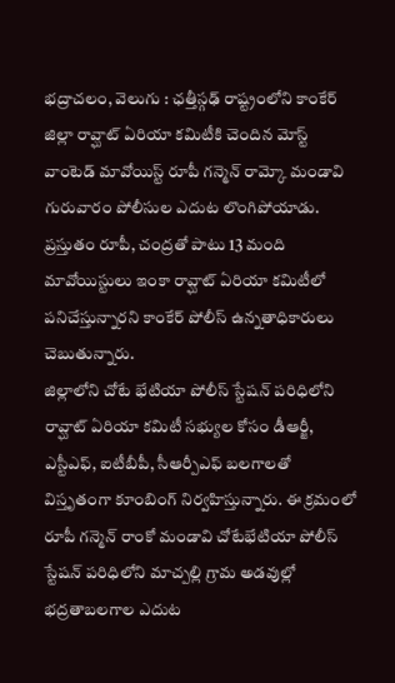భద్రాచలం, వెలుగు : ఛత్తీస్గఢ్ రాష్ట్రంలోని కాంకేర్ జిల్లా రావ్ఘాట్ ఏరియా కమిటీకి చెందిన మోస్ట్ వాంటెడ్ మావోయిస్ట్ రూపీ గన్మెన్ రామ్కో మండావి గురువారం పోలీసుల ఎదుట లొంగిపోయాడు. ప్రస్తుతం రూపీ, చంద్రతో పాటు 13 మంది మావోయిస్టులు ఇంకా రావ్ఘాట్ ఏరియా కమిటీలో పనిచేస్తున్నారని కాంకేర్ పోలీస్ ఉన్నతాధికారులు చెబుతున్నారు.
జిల్లాలోని చోటే భేటియా పోలీస్ స్టేషన్ పరిధిలోని రావ్ఘాట్ ఏరియా కమిటీ సభ్యుల కోసం డీఆర్జీ, ఎస్టీఎఫ్, ఐటీబీపీ, సీఆర్పీఎఫ్ బలగాలతో విస్తృతంగా కూంబింగ్ నిర్వహిస్తున్నారు. ఈ క్రమంలో రూపీ గన్మెన్ రాంకో మండావి చోటేభేటియా పోలీస్ స్టేషన్ పరిధిలోని మాచ్పల్లి గ్రామ అడవుల్లో భద్రతాబలగాల ఎదుట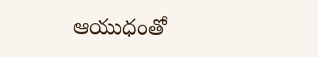ఆయుధంతో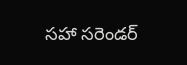సహా సరెండర్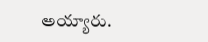అయ్యారు.